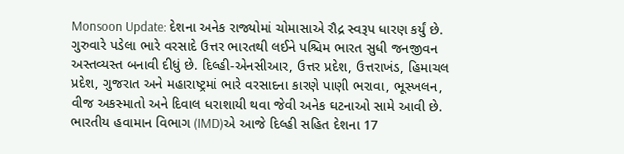Monsoon Update: દેશના અનેક રાજ્યોમાં ચોમાસાએ રૌદ્ર સ્વરૂપ ધારણ કર્યું છે. ગુરુવારે પડેલા ભારે વરસાદે ઉત્તર ભારતથી લઈને પશ્ચિમ ભારત સુધી જનજીવન અસ્તવ્યસ્ત બનાવી દીધું છે. દિલ્હી-એનસીઆર, ઉત્તર પ્રદેશ, ઉત્તરાખંડ, હિમાચલ પ્રદેશ, ગુજરાત અને મહારાષ્ટ્રમાં ભારે વરસાદના કારણે પાણી ભરાવા, ભૂસ્ખલન, વીજ અકસ્માતો અને દિવાલ ધરાશાયી થવા જેવી અનેક ઘટનાઓ સામે આવી છે.
ભારતીય હવામાન વિભાગ (IMD)એ આજે દિલ્હી સહિત દેશના 17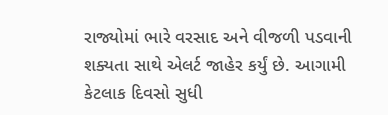રાજ્યોમાં ભારે વરસાદ અને વીજળી પડવાની શક્યતા સાથે એલર્ટ જાહેર કર્યું છે. આગામી કેટલાક દિવસો સુધી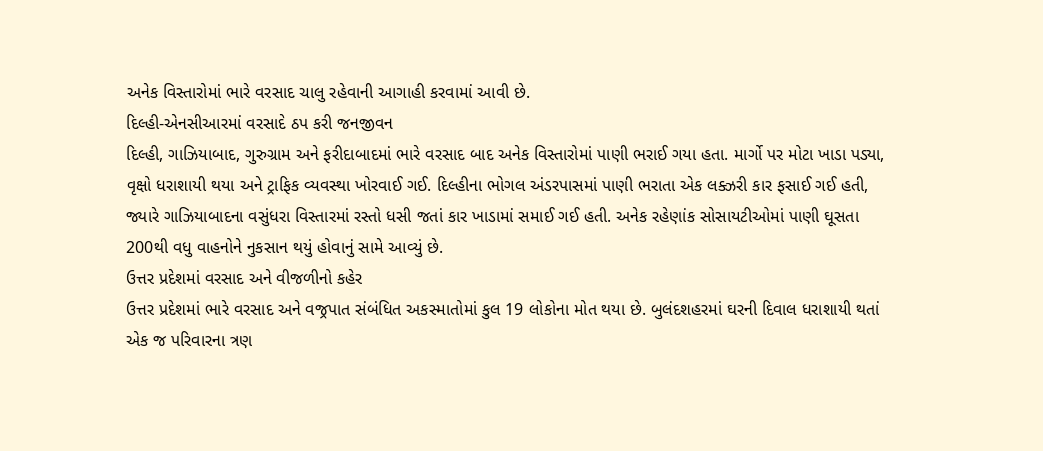અનેક વિસ્તારોમાં ભારે વરસાદ ચાલુ રહેવાની આગાહી કરવામાં આવી છે.
દિલ્હી-એનસીઆરમાં વરસાદે ઠપ કરી જનજીવન
દિલ્હી, ગાઝિયાબાદ, ગુરુગ્રામ અને ફરીદાબાદમાં ભારે વરસાદ બાદ અનેક વિસ્તારોમાં પાણી ભરાઈ ગયા હતા. માર્ગો પર મોટા ખાડા પડ્યા, વૃક્ષો ધરાશાયી થયા અને ટ્રાફિક વ્યવસ્થા ખોરવાઈ ગઈ. દિલ્હીના ભોગલ અંડરપાસમાં પાણી ભરાતા એક લક્ઝરી કાર ફસાઈ ગઈ હતી, જ્યારે ગાઝિયાબાદના વસુંધરા વિસ્તારમાં રસ્તો ધસી જતાં કાર ખાડામાં સમાઈ ગઈ હતી. અનેક રહેણાંક સોસાયટીઓમાં પાણી ઘૂસતા 200થી વધુ વાહનોને નુકસાન થયું હોવાનું સામે આવ્યું છે.
ઉત્તર પ્રદેશમાં વરસાદ અને વીજળીનો કહેર
ઉત્તર પ્રદેશમાં ભારે વરસાદ અને વજ્રપાત સંબંધિત અકસ્માતોમાં કુલ 19 લોકોના મોત થયા છે. બુલંદશહરમાં ઘરની દિવાલ ધરાશાયી થતાં એક જ પરિવારના ત્રણ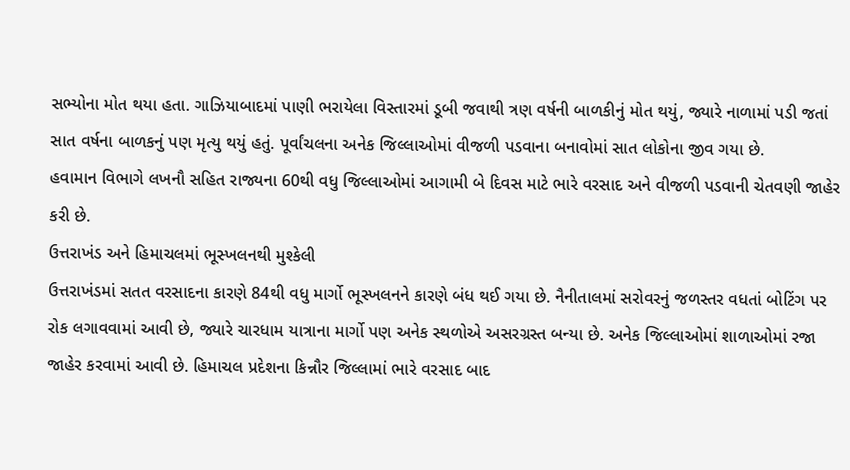સભ્યોના મોત થયા હતા. ગાઝિયાબાદમાં પાણી ભરાયેલા વિસ્તારમાં ડૂબી જવાથી ત્રણ વર્ષની બાળકીનું મોત થયું, જ્યારે નાળામાં પડી જતાં સાત વર્ષના બાળકનું પણ મૃત્યુ થયું હતું. પૂર્વાંચલના અનેક જિલ્લાઓમાં વીજળી પડવાના બનાવોમાં સાત લોકોના જીવ ગયા છે.
હવામાન વિભાગે લખનૌ સહિત રાજ્યના 60થી વધુ જિલ્લાઓમાં આગામી બે દિવસ માટે ભારે વરસાદ અને વીજળી પડવાની ચેતવણી જાહેર કરી છે.
ઉત્તરાખંડ અને હિમાચલમાં ભૂસ્ખલનથી મુશ્કેલી
ઉત્તરાખંડમાં સતત વરસાદના કારણે 84થી વધુ માર્ગો ભૂસ્ખલનને કારણે બંધ થઈ ગયા છે. નૈનીતાલમાં સરોવરનું જળસ્તર વધતાં બોટિંગ પર રોક લગાવવામાં આવી છે, જ્યારે ચારધામ યાત્રાના માર્ગો પણ અનેક સ્થળોએ અસરગ્રસ્ત બન્યા છે. અનેક જિલ્લાઓમાં શાળાઓમાં રજા જાહેર કરવામાં આવી છે. હિમાચલ પ્રદેશના કિન્નૌર જિલ્લામાં ભારે વરસાદ બાદ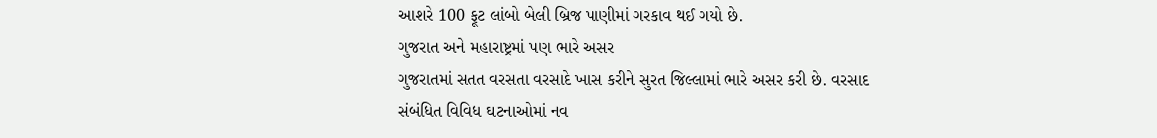આશરે 100 ફૂટ લાંબો બેલી બ્રિજ પાણીમાં ગરકાવ થઈ ગયો છે.
ગુજરાત અને મહારાષ્ટ્રમાં પણ ભારે અસર
ગુજરાતમાં સતત વરસતા વરસાદે ખાસ કરીને સુરત જિલ્લામાં ભારે અસર કરી છે. વરસાદ સંબંધિત વિવિધ ઘટનાઓમાં નવ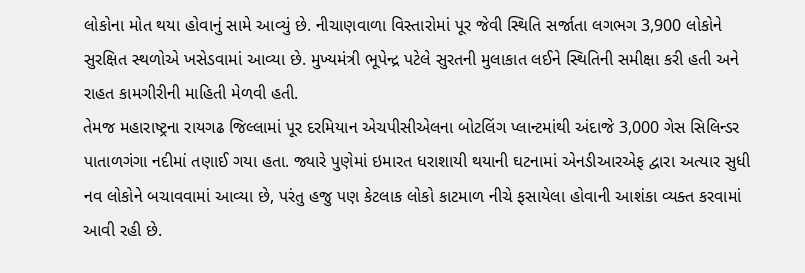લોકોના મોત થયા હોવાનું સામે આવ્યું છે. નીચાણવાળા વિસ્તારોમાં પૂર જેવી સ્થિતિ સર્જાતા લગભગ 3,900 લોકોને સુરક્ષિત સ્થળોએ ખસેડવામાં આવ્યા છે. મુખ્યમંત્રી ભૂપેન્દ્ર પટેલે સુરતની મુલાકાત લઈને સ્થિતિની સમીક્ષા કરી હતી અને રાહત કામગીરીની માહિતી મેળવી હતી.
તેમજ મહારાષ્ટ્રના રાયગઢ જિલ્લામાં પૂર દરમિયાન એચપીસીએલના બોટલિંગ પ્લાન્ટમાંથી અંદાજે 3,000 ગેસ સિલિન્ડર પાતાળગંગા નદીમાં તણાઈ ગયા હતા. જ્યારે પુણેમાં ઇમારત ધરાશાયી થયાની ઘટનામાં એનડીઆરએફ દ્વારા અત્યાર સુધી નવ લોકોને બચાવવામાં આવ્યા છે, પરંતુ હજુ પણ કેટલાક લોકો કાટમાળ નીચે ફસાયેલા હોવાની આશંકા વ્યક્ત કરવામાં આવી રહી છે.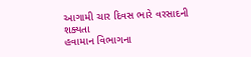આગામી ચાર દિવસ ભારે વરસાદની શક્યતા
હવામાન વિભાગના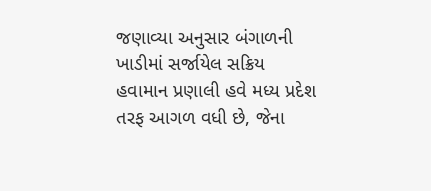જણાવ્યા અનુસાર બંગાળની ખાડીમાં સર્જાયેલ સક્રિય હવામાન પ્રણાલી હવે મધ્ય પ્રદેશ તરફ આગળ વધી છે, જેના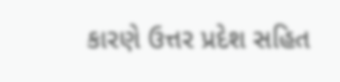કારણે ઉત્તર પ્રદેશ સહિત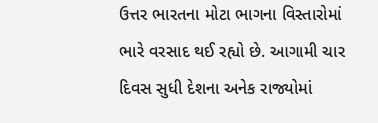ઉત્તર ભારતના મોટા ભાગના વિસ્તારોમાં ભારે વરસાદ થઈ રહ્યો છે. આગામી ચાર દિવસ સુધી દેશના અનેક રાજ્યોમાં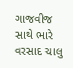ગાજવીજ સાથે ભારે વરસાદ ચાલુ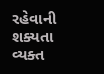રહેવાની શક્યતા વ્યક્ત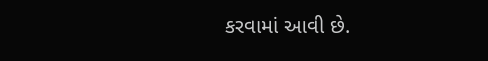કરવામાં આવી છે.